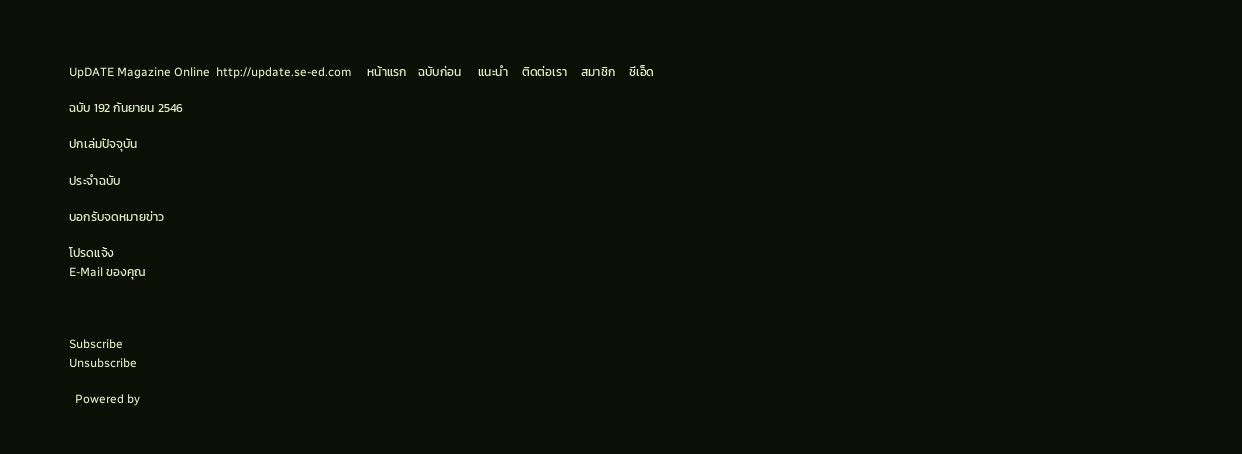UpDATE Magazine Online  http://update.se-ed.com     หน้าแรก    ฉบับก่อน      แนะนำ     ติดต่อเรา     สมาชิก     ซีเอ็ด

ฉบับ 192 กันยายน 2546

ปกเล่มปัจจุบัน

ประจำฉบับ

บอกรับจดหมายข่าว

โปรดแจ้ง
E-Mail ของคุณ



Subscribe
Unsubscribe

  Powered by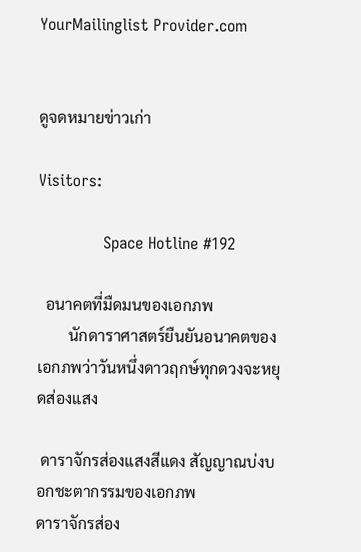YourMailinglist Provider.com


ดูจดหมายข่าวเก่า

Visitors:

             Space Hotline #192

  อนาคตที่มืดมนของเอกภพ
        นักดาราศาสตร์ยืนยันอนาคตของเอกภพว่าวันหนึ่งดาวฤกษ์ทุกดวงจะหยุดส่องแสง

 ดาราจักรส่องแสงสีแดง สัญญาณบ่งบอกชะตากรรมของเอกภพ
ดาราจักรส่อง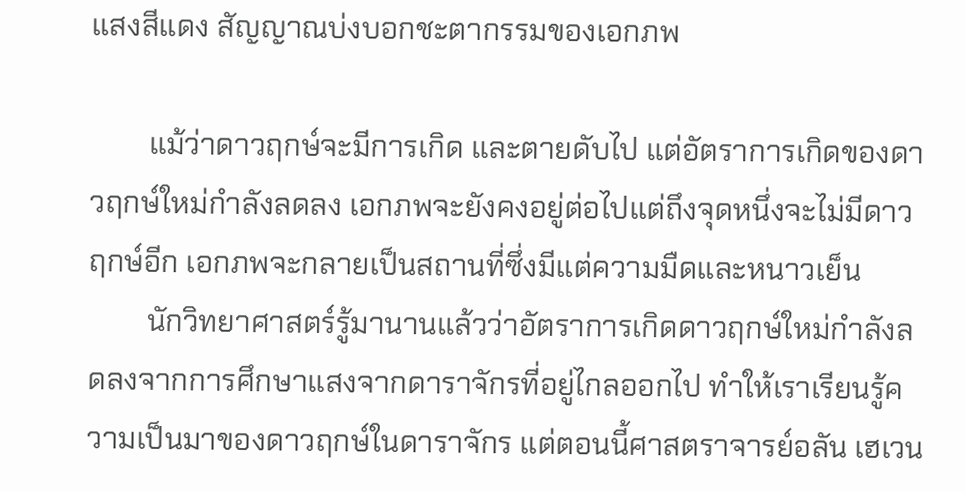แสงสีแดง สัญญาณบ่งบอกชะตากรรมของเอกภพ

        แม้ว่าดาวฤกษ์จะมีการเกิด และตายดับไป แต่อัตราการเกิดของดาวฤกษ์ใหม่กำลังลดลง เอกภพจะยังคงอยู่ต่อไปแต่ถึงจุดหนึ่งจะไม่มีดาวฤกษ์อีก เอกภพจะกลายเป็นสถานที่ซึ่งมีแต่ความมืดและหนาวเย็น
        นักวิทยาศาสตร์รู้มานานแล้วว่าอัตราการเกิดดาวฤกษ์ใหม่กำลังลดลงจากการศึกษาแสงจากดาราจักรที่อยู่ไกลออกไป ทำให้เราเรียนรู้ความเป็นมาของดาวฤกษ์ในดาราจักร แต่ตอนนี้ศาสตราจารย์อลัน เฮเวน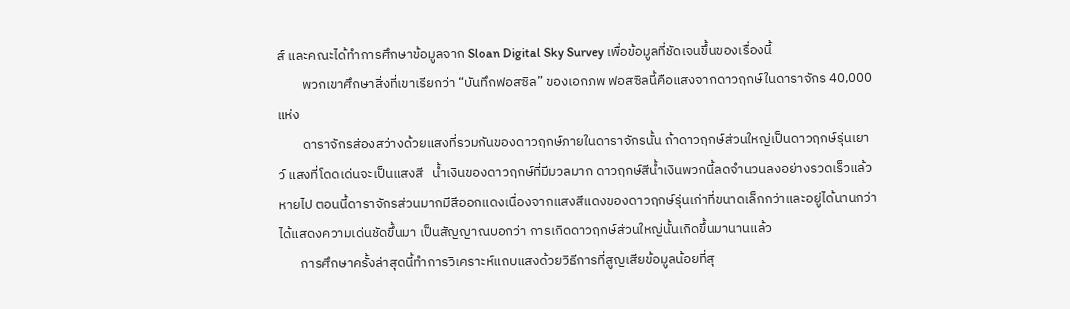ส์ และคณะได้ทำการศึกษาข้อมูลจาก Sloan Digital Sky Survey เพื่อข้อมูลที่ชัดเจนขึ้นของเรื่องนี้
        พวกเขาศึกษาสิ่งที่เขาเรียกว่า “บันทึกฟอสซิล” ของเอกภพ ฟอสซิลนี้คือแสงจากดาวฤกษ์ในดาราจักร 40,000 แห่ง
        ดาราจักรส่องสว่างด้วยแสงที่รวมกันของดาวฤกษ์ภายในดาราจักรนั้น ถ้าดาวฤกษ์ส่วนใหญ่เป็นดาวฤกษ์รุ่นเยาว์ แสงที่โดดเด่นจะเป็นแสงสี   น้ำเงินของดาวฤกษ์ที่มีมวลมาก ดาวฤกษ์สีน้ำเงินพวกนี้ลดจำนวนลงอย่างรวดเร็วแล้วหายไป ตอนนี้ดาราจักรส่วนมากมีสีออกแดงเนื่องจากแสงสีแดงของดาวฤกษ์รุ่นเก่าที่ขนาดเล็กกว่าและอยู่ได้นานกว่าได้แสดงความเด่นชัดขึ้นมา เป็นสัญญาณบอกว่า การเกิดดาวฤกษ์ส่วนใหญ่นั้นเกิดขึ้นมานานแล้ว
       การศึกษาครั้งล่าสุดนี้ทำการวิเคราะห์แถบแสงด้วยวิธีการที่สูญเสียข้อมูลน้อยที่สุ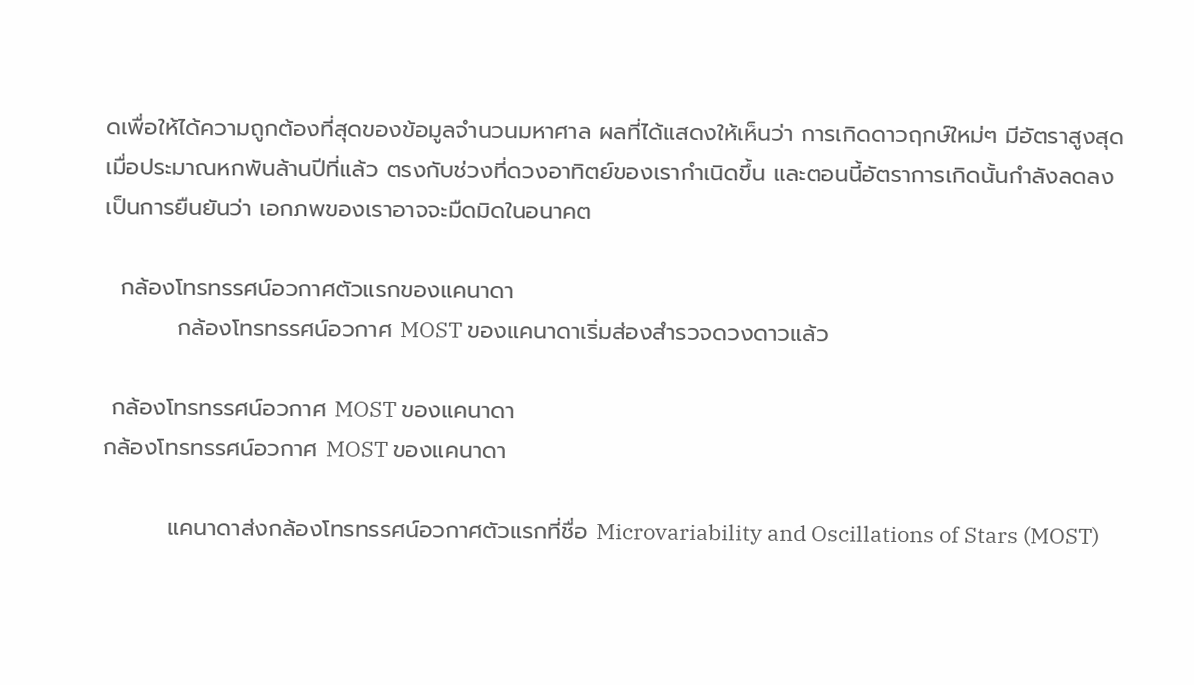ดเพื่อให้ได้ความถูกต้องที่สุดของข้อมูลจำนวนมหาศาล ผลที่ได้แสดงให้เห็นว่า การเกิดดาวฤกษ์ใหม่ๆ มีอัตราสูงสุดเมื่อประมาณหกพันล้านปีที่แล้ว ตรงกับช่วงที่ดวงอาทิตย์ของเรากำเนิดขึ้น และตอนนี้อัตราการเกิดนั้นกำลังลดลง เป็นการยืนยันว่า เอกภพของเราอาจจะมืดมิดในอนาคต

  กล้องโทรทรรศน์อวกาศตัวแรกของแคนาดา
         กล้องโทรทรรศน์อวกาศ MOST ของแคนาดาเริ่มส่องสำรวจดวงดาวแล้ว

 กล้องโทรทรรศน์อวกาศ MOST ของแคนาดา
กล้องโทรทรรศน์อวกาศ MOST ของแคนาดา

        แคนาดาส่งกล้องโทรทรรศน์อวกาศตัวแรกที่ชื่อ Microvariability and Oscillations of Stars (MOST)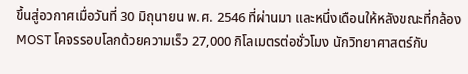ขึ้นสู่อวกาศเมื่อวันที่ 30 มิถุนายน พ.ศ. 2546 ที่ผ่านมา และหนึ่งเดือนให้หลังขณะที่กล้อง MOST โคจรรอบโลกด้วยความเร็ว 27,000 กิโลเมตรต่อชั่วโมง นักวิทยาศาสตร์กับ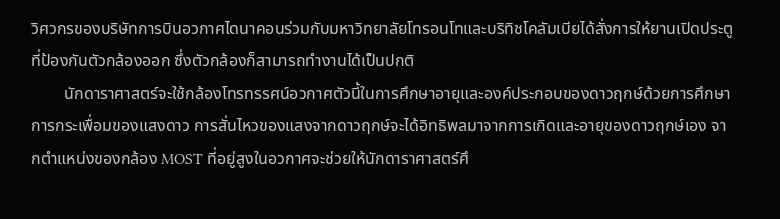วิศวกรของบริษัทการบินอวกาศไดนาคอนร่วมกับมหาวิทยาลัยโทรอนโทและบริทิชโคลัมเบียได้สั่งการให้ยานเปิดประตูที่ป้องกันตัวกล้องออก ซึ่งตัวกล้องก็สามารถทำงานได้เป็นปกติ
        นักดาราศาสตร์จะใช้กล้องโทรทรรศน์อวกาศตัวนี้ในการศึกษาอายุและองค์ประกอบของดาวฤกษ์ด้วยการศึกษาการกระเพื่อมของแสงดาว การสั่นไหวของแสงจากดาวฤกษ์จะได้อิทธิพลมาจากการเกิดและอายุของดาวฤกษ์เอง จากตำแหน่งของกล้อง MOST ที่อยู่สูงในอวกาศจะช่วยให้นักดาราศาสตร์ศึ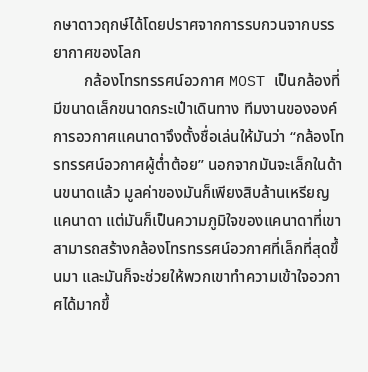กษาดาวฤกษ์ได้โดยปราศจากการรบกวนจากบรรยากาศของโลก
        กล้องโทรทรรศน์อวกาศ MOST เป็นกล้องที่มีขนาดเล็กขนาดกระเป๋าเดินทาง ทีมงานขององค์การอวกาศแคนาดาจึงตั้งชื่อเล่นให้มันว่า “กล้องโทรทรรศน์อวกาศผู้ต่ำต้อย” นอกจากมันจะเล็กในด้านขนาดแล้ว มูลค่าของมันก็เพียงสิบล้านเหรียญแคนาดา แต่มันก็เป็นความภูมิใจของแคนาดาที่เขาสามารถสร้างกล้องโทรทรรศน์อวกาศที่เล็กที่สุดขึ้นมา และมันก็จะช่วยให้พวกเขาทำความเข้าใจอวกาศได้มากขึ้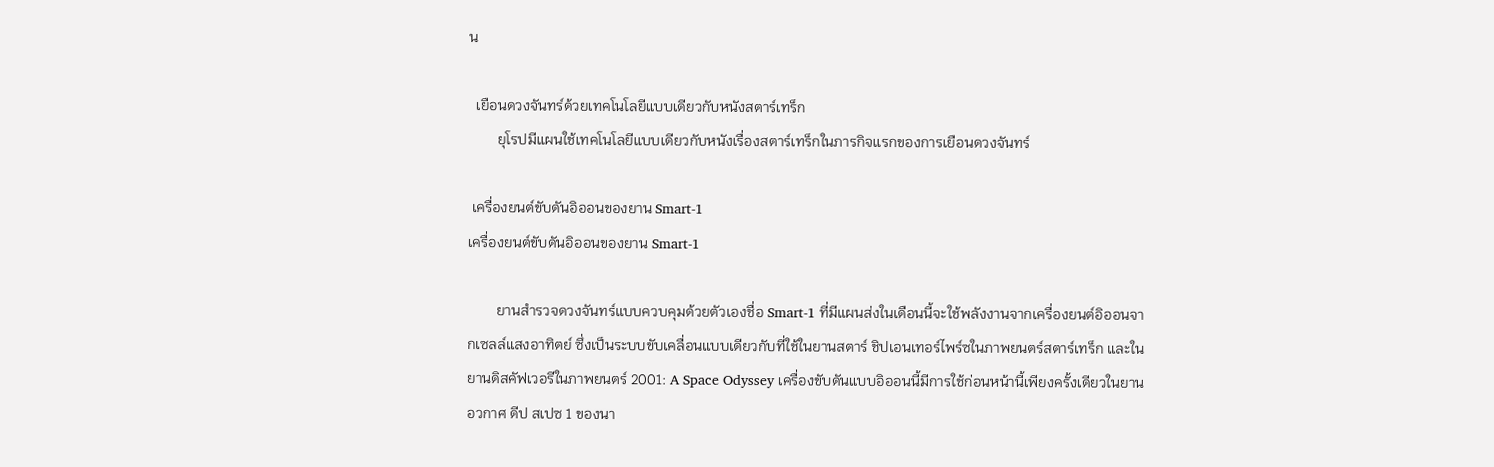น

  เยือนดวงจันทร์ด้วยเทคโนโลยีแบบเดียวกับหนังสตาร์เทร็ก
        ยุโรปมีแผนใช้เทคโนโลยีแบบเดียวกับหนังเรื่องสตาร์เทร็กในภารกิจแรกของการเยือนดวงจันทร์

 เครื่องยนต์ขับดันอิออนของยาน Smart-1
เครื่องยนต์ขับดันอิออนของยาน Smart-1

        ยานสำรวจดวงจันทร์แบบควบคุมด้วยตัวเองชื่อ Smart-1 ที่มีแผนส่งในเดือนนี้จะใช้พลังงานจากเครื่องยนต์อิออนจากเซลล์แสงอาทิตย์ ซึ่งเป็นระบบขับเคลื่อนแบบเดียวกับที่ใช้ในยานสตาร์ ชิปเอนเทอร์ไพร์ซในภาพยนตร์สตาร์เทร็ก และในยานดิสคัฟเวอรีในภาพยนตร์ 2001: A Space Odyssey เครื่องขับดันแบบอิออนนี้มีการใช้ก่อนหน้านี้เพียงครั้งเดียวในยานอวกาศ ดีป สเปซ 1 ของนา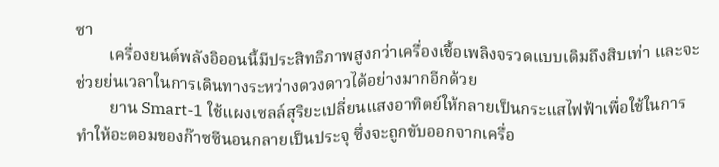ซา
        เครื่องยนต์พลังอิออนนี้มีประสิทธิภาพสูงกว่าเครื่องเชื้อเพลิงจรวดแบบเดิมถึงสิบเท่า และจะช่วยย่นเวลาในการเดินทางระหว่างดวงดาวได้อย่างมากอีกด้วย
        ยาน Smart-1 ใช้แผงเซลล์สุริยะเปลี่ยนแสงอาทิตย์ให้กลายเป็นกระแสไฟฟ้าเพื่อใช้ในการทำให้อะตอมของก๊าซซีนอนกลายเป็นประจุ ซึ่งจะถูกขับออกจากเครื่อ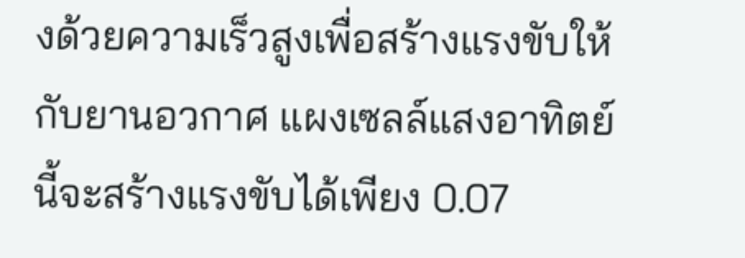งด้วยความเร็วสูงเพื่อสร้างแรงขับให้กับยานอวกาศ แผงเซลล์แสงอาทิตย์นี้จะสร้างแรงขับได้เพียง 0.07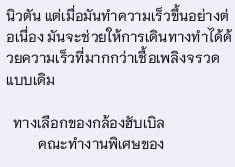นิวตัน แต่เมื่อมันทำความเร็วขึ้นอย่างต่อเนื่อง มันจะช่วยให้การเดินทางทำได้ด้วยความเร็วที่มากกว่าเชื้อเพลิงจรวดแบบเดิม

  ทางเลือกของกล้องฮับเบิล
         คณะทำงานพิเศษของ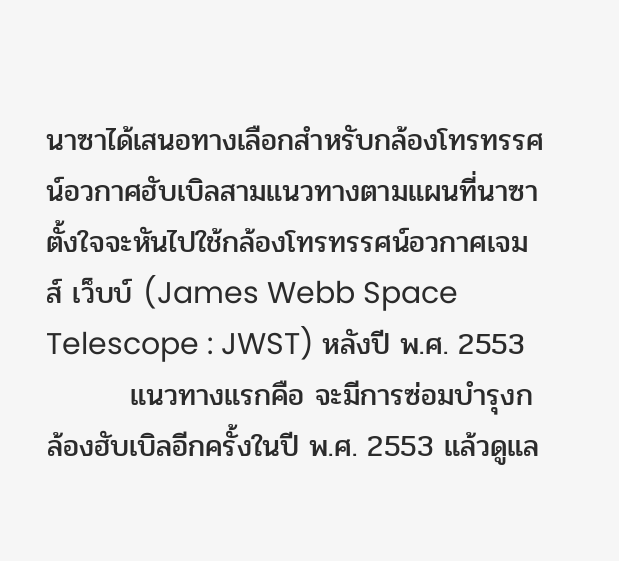นาซาได้เสนอทางเลือกสำหรับกล้องโทรทรรศน์อวกาศฮับเบิลสามแนวทางตามแผนที่นาซาตั้งใจจะหันไปใช้กล้องโทรทรรศน์อวกาศเจมส์ เว็บบ์ (James Webb Space Telescope : JWST) หลังปี พ.ศ. 2553
        แนวทางแรกคือ จะมีการซ่อมบำรุงกล้องฮับเบิลอีกครั้งในปี พ.ศ. 2553 แล้วดูแล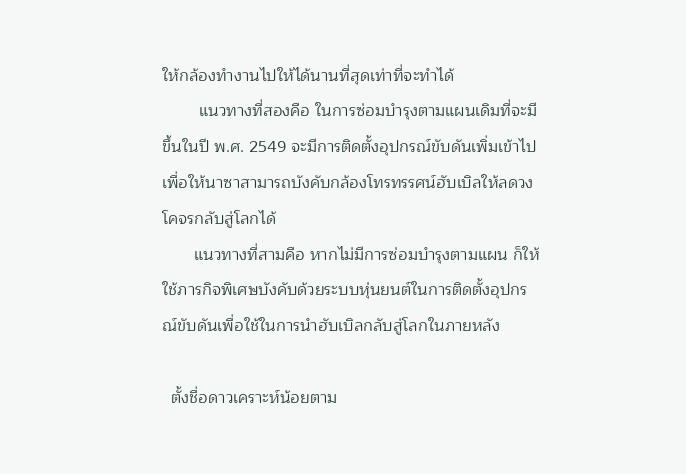ให้กล้องทำงานไปให้ได้นานที่สุดเท่าที่จะทำได้
        แนวทางที่สองคือ ในการซ่อมบำรุงตามแผนเดิมที่จะมีขึ้นในปี พ.ศ. 2549 จะมีการติดตั้งอุปกรณ์ขับดันเพิ่มเข้าไปเพื่อให้นาซาสามารถบังคับกล้องโทรทรรศน์ฮับเบิลให้ลดวงโคจรกลับสู่โลกได้
       แนวทางที่สามคือ หากไม่มีการซ่อมบำรุงตามแผน ก็ให้ใช้ภารกิจพิเศษบังคับด้วยระบบหุ่นยนต์ในการติดตั้งอุปกรณ์ขับดันเพื่อใช้ในการนำฮับเบิลกลับสู่โลกในภายหลัง

  ตั้งชื่อดาวเคราะห์น้อยตาม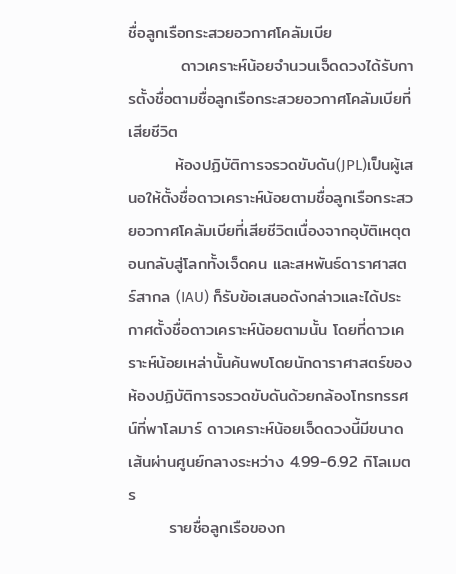ชื่อลูกเรือกระสวยอวกาศโคลัมเบีย
         ดาวเคราะห์น้อยจำนวนเจ็ดดวงได้รับการตั้งชื่อตามชื่อลูกเรือกระสวยอวกาศโคลัมเบียที่เสียชีวิต
        ห้องปฏิบัติการจรวดขับดัน(JPL)เป็นผู้เสนอให้ตั้งชื่อดาวเคราะห์น้อยตามชื่อลูกเรือกระสวยอวกาศโคลัมเบียที่เสียชีวิตเนื่องจากอุบัติเหตุตอนกลับสู่โลกทั้งเจ็ดคน และสหพันธ์ดาราศาสตร์สากล (IAU) ก็รับข้อเสนอดังกล่าวและได้ประกาศตั้งชื่อดาวเคราะห์น้อยตามนั้น โดยที่ดาวเคราะห์น้อยเหล่านั้นค้นพบโดยนักดาราศาสตร์ของห้องปฏิบัติการจรวดขับดันด้วยกล้องโทรทรรศน์ที่พาโลมาร์ ดาวเคราะห์น้อยเจ็ดดวงนี้มีขนาดเส้นผ่านศูนย์กลางระหว่าง 4.99-6.92 กิโลเมตร
       รายชื่อลูกเรือของก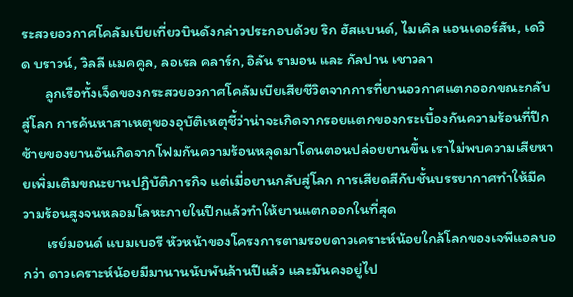ระสวยอวกาศโคลัมเบียเที่ยวบินดังกล่าวประกอบด้วย ริก ฮัสแบนด์, ไมเคิล แอนเดอร์สัน, เดวิด บราวน์, วิลลี แมคคูล, ลอเรล คลาร์ก, อิลัน รามอน และ กัลปาน เชาวลา
       ลูกเรือทั้งเจ็ดของกระสวยอวกาศโคลัมเบียเสียชีวิตจากการที่ยานอวกาศแตกออกขณะกลับสู่โลก การค้นหาสาเหตุของอุบัติเหตุชี้ว่าน่าจะเกิดจากรอยแตกของกระเบื้องกันความร้อนที่ปีกซ้ายของยานอันเกิดจากโฟมกันความร้อนหลุดมาโดนตอนปล่อยยานขึ้น เราไม่พบความเสียหายเพิ่มเติมขณะยานปฏิบัติภารกิจ แต่เมื่อยานกลับสู่โลก การเสียดสีกับชั้นบรรยากาศทำให้มีความร้อนสูงจนหลอมโลหะภายในปีกแล้วทำให้ยานแตกออกในที่สุด
       เรย์มอนด์ แบมเบอรี หัวหน้าของโครงการตามรอยดาวเคราะห์น้อยใกล้โลกของเจพีแอลบอกว่า ดาวเคราะห์น้อยมีมานานนับพันล้านปีแล้ว และมันคงอยู่ไป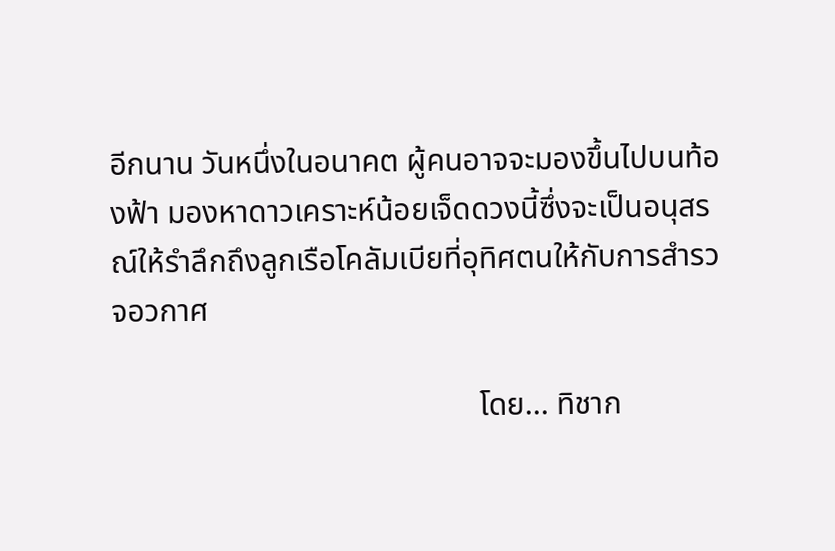อีกนาน วันหนึ่งในอนาคต ผู้คนอาจจะมองขึ้นไปบนท้องฟ้า มองหาดาวเคราะห์น้อยเจ็ดดวงนี้ซึ่งจะเป็นอนุสรณ์ให้รำลึกถึงลูกเรือโคลัมเบียที่อุทิศตนให้กับการสำรวจอวกาศ

                                               โดย... ทิชาก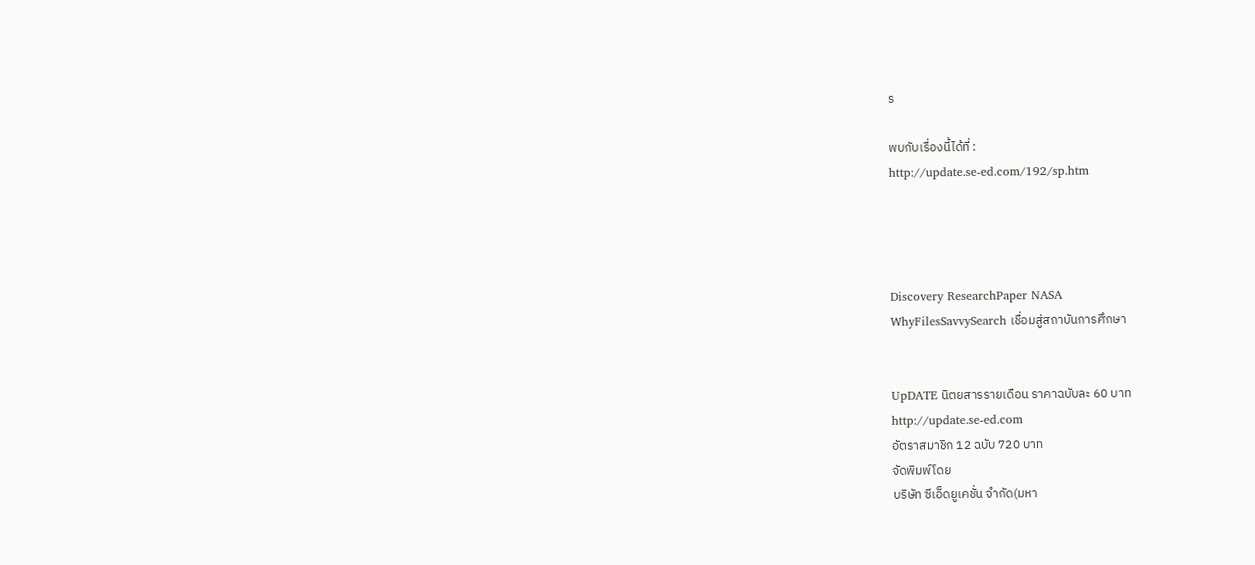ร

พบกับเรื่องนี้ได้ที่ :
http://update.se-ed.com/192/sp.htm




Discovery ResearchPaper NASA
WhyFilesSavvySearch เชื่อมสู่สถาบันการศึกษา


UpDATE นิตยสารรายเดือน ราคาฉบับละ 60 บาท
http://update.se-ed.com
อัตราสมาชิก 12 ฉบับ 720 บาท
จัดพิมพ์โดย
บริษัท ซีเอ็ดยูเคชั่น จำกัด(มหา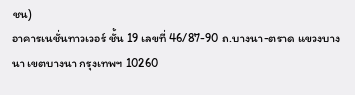ชน)
อาคารเนชั่นทาวเวอร์ ชั้น 19 เลขที่ 46/87-90 ถ.บางนา-ตราด แขวงบางนา เขตบางนา กรุงเทพฯ 10260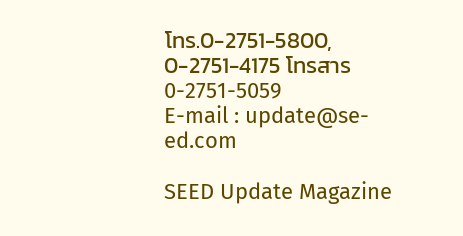โทร.0-2751-5800, 0-2751-4175 โทรสาร 0-2751-5059
E-mail : update@se-ed.com

SEED Update Magazine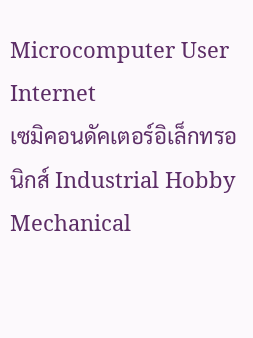Microcomputer User Internet
เซมิคอนดัคเตอร์อิเล็กทรอนิกส์ Industrial Hobby Mechanical